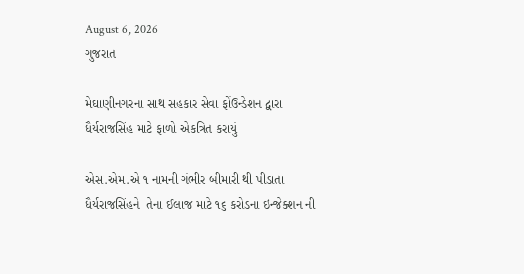August 6, 2026
ગુજરાત

મેઘાણીનગરના સાથ સહકાર સેવા ફોંઉન્ડેશન દ્વારા ધૈર્યરાજસિંહ માટે ફાળો એકત્રિત કરાયું

એસ.એમ.એ ૧ નામની ગંભીર બીમારી થી પીડાતા ધૈર્યરાજસિંહને  તેના ઈલાજ માટે ૧૬ કરોડના ઇન્જેક્શન ની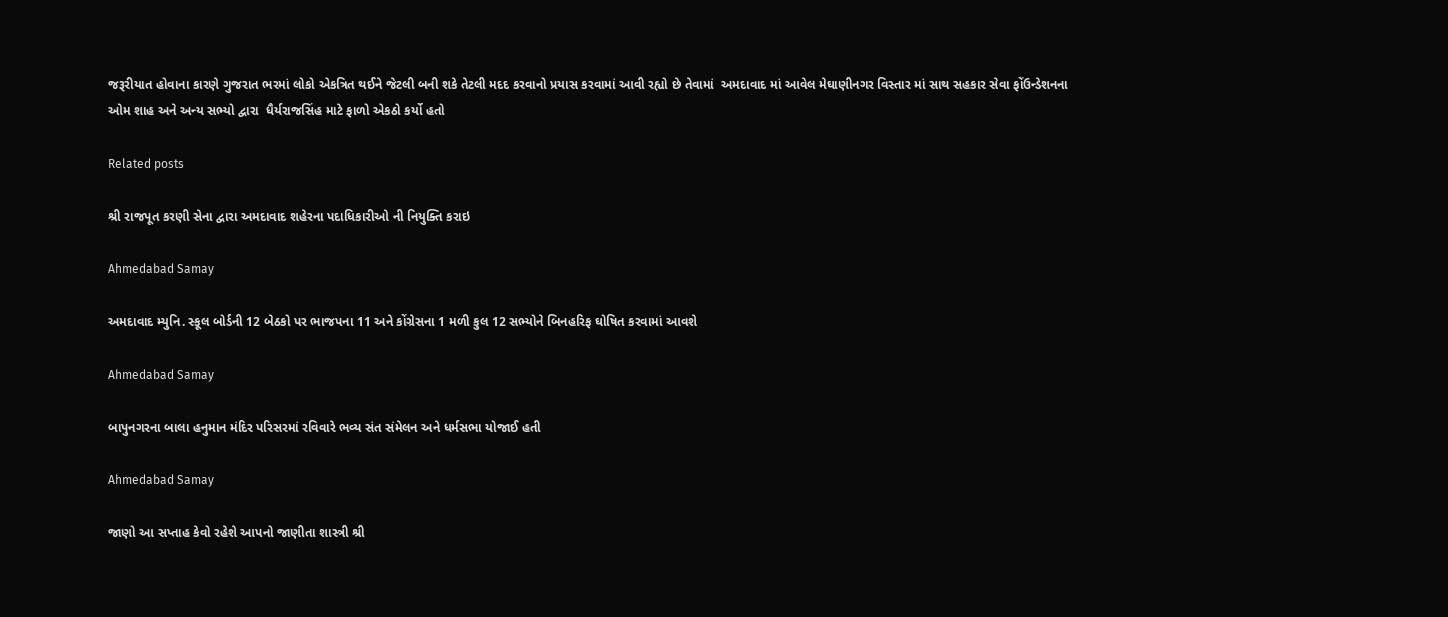જરૂરીયાત હોવાના કારણે ગુજરાત ભરમાં લોકો એકત્રિત થઈને જેટલી બની શકે તેટલી મદદ કરવાનો પ્રયાસ કરવામાં આવી રહ્યો છે તેવામાં  અમદાવાદ માં આવેલ મેઘાણીનગર વિસ્તાર માં સાથ સહકાર સેવા ફોંઉન્ડેશનના ઓમ શાહ અને અન્ય સભ્યો દ્વારા  ધૈર્યરાજસિંહ માટે ફાળો એકઠો કર્યો હતો

Related posts

શ્રી રાજપૂત કરણી સેના દ્વારા અમદાવાદ શહેરના પદાધિકારીઓ ની નિયુક્તિ કરાઇ

Ahmedabad Samay

અમદાવાદ મ્યુનિ. સ્કૂલ બોર્ડની 12 બેઠકો પર ભાજપના 11 અને કોંગ્રેસના 1 મળી કુલ 12 સભ્યોને બિનહરિફ ઘોષિત કરવામાં આવશે

Ahmedabad Samay

બાપુનગરના બાલા હનુમાન મંદિર પરિસરમાં રવિવારે ભવ્ય સંત સંમેલન અને ધર્મસભા યોજાઈ હતી

Ahmedabad Samay

જાણો આ સપ્તાહ કેવો રહેશે આપનો જાણીતા શાસ્ત્રી શ્રી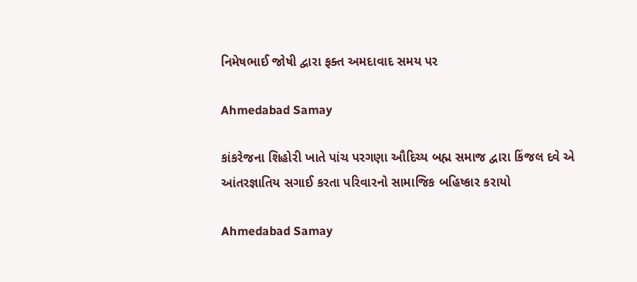નિમેષભાઈ જોષી દ્વારા ફક્ત અમદાવાદ સમય પર

Ahmedabad Samay

કાંકરેજના શિહોરી ખાતે પાંચ પરગણા ઔદિચ્ય બહ્મ સમાજ દ્વારા કિંજલ દવે એ આંતરજ્ઞાતિય સગાઈ કરતા પરિવારનો સામાજિક બહિષ્કાર કરાયો

Ahmedabad Samay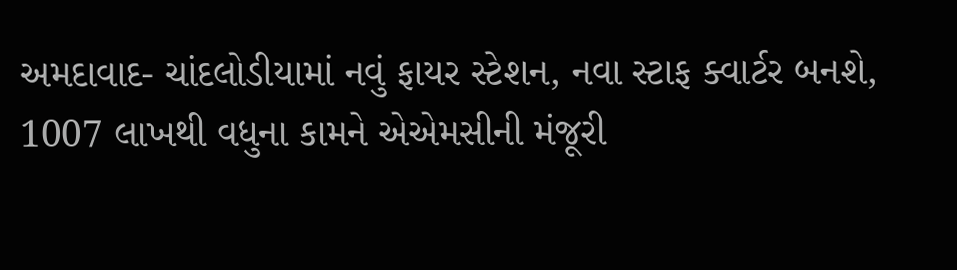અમદાવાદ- ચાંદલોડીયામાં નવું ફાયર સ્ટેશન, નવા સ્ટાફ ક્વાર્ટર બનશે, 1007 લાખથી વધુના કામને એએમસીની મંજૂરી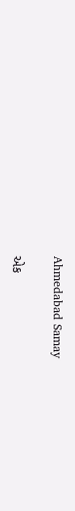Ahmedabad Samay

એક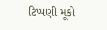ટિપ્પણી મૂકો